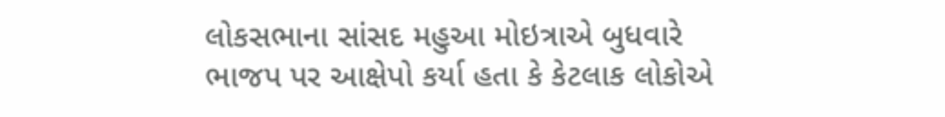લોકસભાના સાંસદ મહુઆ મોઇત્રાએ બુધવારે ભાજપ પર આક્ષેપો કર્યા હતા કે કેટલાક લોકોએ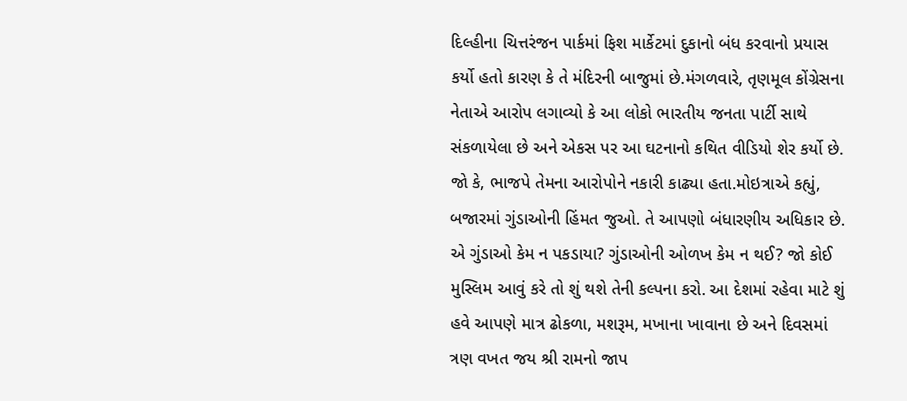દિલ્હીના ચિત્તરંજન પાર્કમાં ફિશ માર્કેટમાં દુકાનો બંધ કરવાનો પ્રયાસ કર્યો હતો કારણ કે તે મંદિરની બાજુમાં છે.મંગળવારે, તૃણમૂલ કોંગ્રેસના નેતાએ આરોપ લગાવ્યો કે આ લોકો ભારતીય જનતા પાર્ટી સાથે સંકળાયેલા છે અને એકસ પર આ ઘટનાનો કથિત વીડિયો શેર કર્યો છે. જો કે, ભાજપે તેમના આરોપોને નકારી કાઢ્યા હતા.મોઇત્રાએ કહ્યું, બજારમાં ગુંડાઓની હિંમત જુઓ. તે આપણો બંધારણીય અધિકાર છે. એ ગુંડાઓ કેમ ન પકડાયા? ગુંડાઓની ઓળખ કેમ ન થઈ? જો કોઈ મુસ્લિમ આવું કરે તો શું થશે તેની કલ્પના કરો. આ દેશમાં રહેવા માટે શું હવે આપણે માત્ર ઢોકળા, મશરૂમ, મખાના ખાવાના છે અને દિવસમાં ત્રણ વખત જય શ્રી રામનો જાપ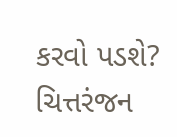કરવો પડશે?
ચિત્તરંજન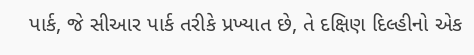પાર્ક, જે સીઆર પાર્ક તરીકે પ્રખ્યાત છે, તે દક્ષિણ દિલ્હીનો એક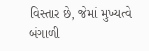વિસ્તાર છે, જેમાં મુખ્યત્વે બંગાળી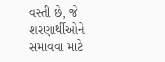વસ્તી છે, જે શરણાર્થીઓને સમાવવા માટે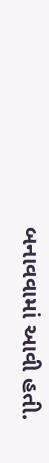બનાવવામાં આવી હતી.